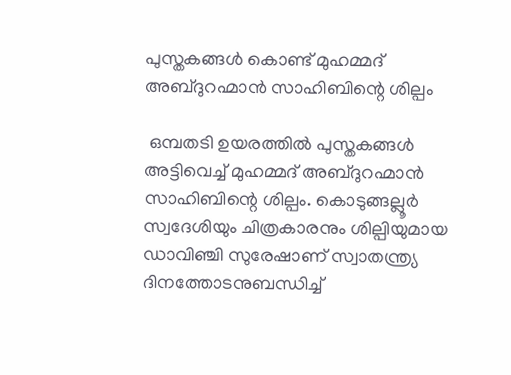പുസ്തകങ്ങള്‍ കൊണ്ട് മുഹമ്മദ് അബ്ദുറഹ്മാൻ സാഹിബിന്റെ ശില്പം

 ഒമ്പതടി ഉയരത്തിൽ പുസ്തകങ്ങൾ അട്ടിവെച്ച് മുഹമ്മദ് അബ്ദുറഹ്മാൻ സാഹിബിന്റെ ശില്പം. കൊടുങ്ങല്ലൂർ സ്വദേശിയും ചിത്രകാരനും ശില്പിയുമായ ഡാവിഞ്ചി സുരേഷാണ് സ്വാതന്ത്ര്യ ദിനത്തോടനുബന്ധിച്ച്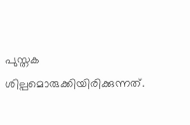പുസ്തക ശില്പമൊരുക്കിയിരിക്കുന്നത്.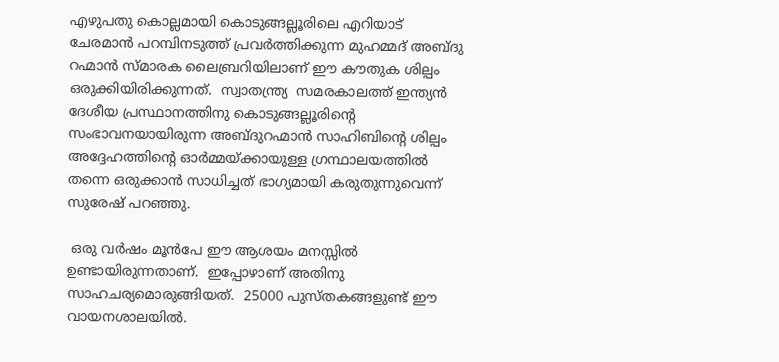എഴുപതു കൊല്ലമായി കൊടുങ്ങല്ലൂരിലെ എറിയാട് ചേരമാന്‍ പറമ്പിനടുത്ത് പ്രവര്‍ത്തിക്കുന്ന മുഹമ്മദ് അബ്ദു റഹ്മാന്‍ സ്മാരക ലൈബ്രറിയിലാണ് ഈ കൗതുക ശില്പം ഒരുക്കിയിരിക്കുന്നത്.  സ്വാതന്ത്ര്യ  സമരകാലത്ത് ഇന്ത്യന്‍ ദേശീയ പ്രസ്ഥാനത്തിനു കൊടുങ്ങല്ലൂരിന്‍റെ സംഭാവനയായിരുന്ന അബ്ദുറഹ്മാന്‍ സാഹിബിന്‍റെ ശില്പം അദ്ദേഹത്തിന്റെ ഓർമ്മയ്ക്കായുള്ള ഗ്രന്ഥാലയത്തിൽ തന്നെ ഒരുക്കാൻ സാധിച്ചത് ഭാഗ്യമായി കരുതുന്നുവെന്ന് സുരേഷ് പറഞ്ഞു.

 ഒരു വര്‍ഷം മൂന്‍പേ ഈ ആശയം മനസ്സില്‍ ഉണ്ടായിരുന്നതാണ്.  ഇപ്പോഴാണ് അതിനു സാഹചര്യമൊരുങ്ങിയത്.  25000 പുസ്തകങ്ങളുണ്ട് ഈ വായനശാലയിൽ.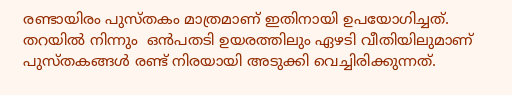രണ്ടായിരം പുസ്തകം മാത്രമാണ് ഇതിനായി ഉപയോഗിച്ചത്.  തറയില്‍ നിന്നും  ഒന്‍പതടി ഉയരത്തിലും ഏഴടി വീതിയിലുമാണ് പുസ്തകങ്ങൾ രണ്ട് നിരയായി അടുക്കി വെച്ചിരിക്കുന്നത്.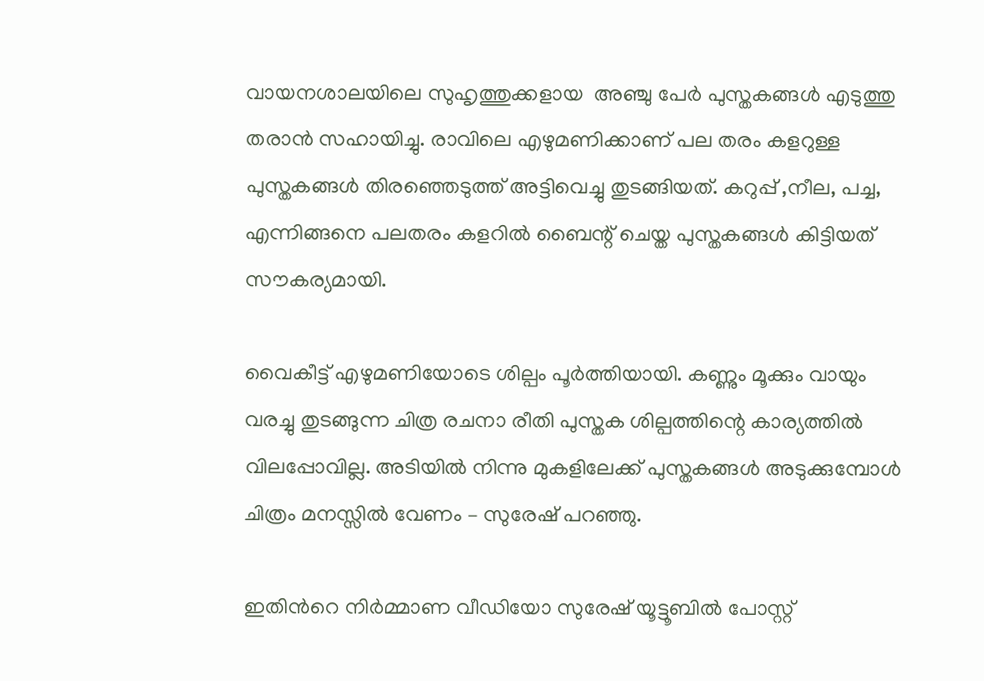വായനശാലയിലെ സുഹൃത്തുക്കളായ  അഞ്ചു പേര്‍ പുസ്തകങ്ങള്‍ എടുത്തു തരാൻ സഹായിച്ചു. രാവിലെ എഴുമണിക്കാണ് പല തരം കളറുള്ള പുസ്തകങ്ങൾ തിരഞ്ഞെടുത്ത് അട്ടിവെച്ചു തുടങ്ങിയത്. കറുപ്പ് ,നീല, പച്ച, എന്നിങ്ങനെ പലതരം കളറിൽ ബൈന്റ് ചെയ്ത പുസ്തകങ്ങൾ കിട്ടിയത് സൗകര്യമായി.

വൈകീട്ട് എഴുമണിയോടെ ശില്പം പൂർത്തിയായി. കണ്ണും മൂക്കും വായും വരച്ചു തുടങ്ങുന്ന ചിത്ര രചനാ രീതി പുസ്തക ശില്പത്തിന്റെ കാര്യത്തില്‍  വിലപ്പോവില്ല. അടിയില്‍ നിന്നു മുകളിലേക്ക് പുസ്തകങ്ങൾ അടുക്കുമ്പോൾ ചിത്രം മനസ്സിൽ വേണം – സുരേഷ് പറഞ്ഞു.

ഇതിന്‍റെ നിര്‍മ്മാണ വീഡിയോ സുരേഷ് യൂട്ടൂബിൽ പോസ്റ്റ്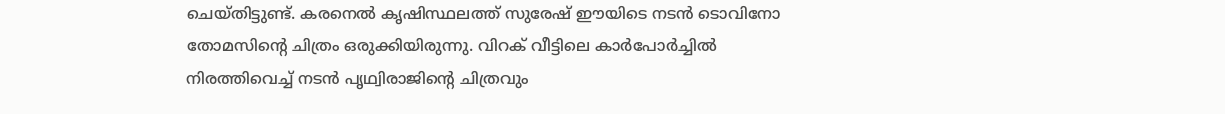ചെയ്തിട്ടുണ്ട്. കരനെൽ കൃഷിസ്ഥലത്ത് സുരേഷ് ഈയിടെ നടൻ ടൊവിനോ തോമസിന്റെ ചിത്രം ഒരുക്കിയിരുന്നു. വിറക് വീട്ടിലെ കാർപോർച്ചിൽ നിരത്തിവെച്ച് നടൻ പൃഥ്വിരാജിന്റെ ചിത്രവും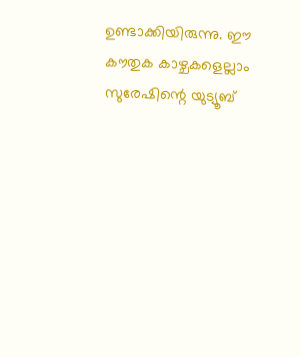ഉണ്ടാക്കിയിരുന്നു. ഈ കൗതുക കാഴ്ചകളെല്ലാം സുരേഷിന്റെ യുട്യൂബ്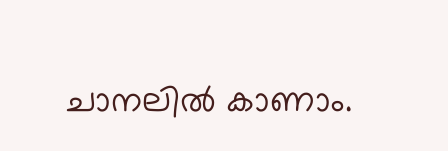ചാനലിൽ കാണാം.